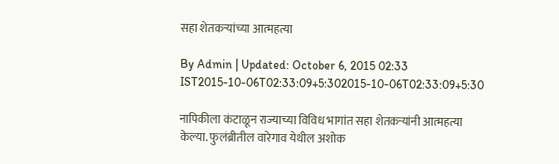सहा शेतकऱ्यांच्या आत्महत्या

By Admin | Updated: October 6, 2015 02:33 IST2015-10-06T02:33:09+5:302015-10-06T02:33:09+5:30

नापिकीला कंटाळून राज्याच्या विविध भागांत सहा शेतकऱ्यांनी आत्महत्या केल्या. फुलंब्रीतील वारेगाव येथील अशोक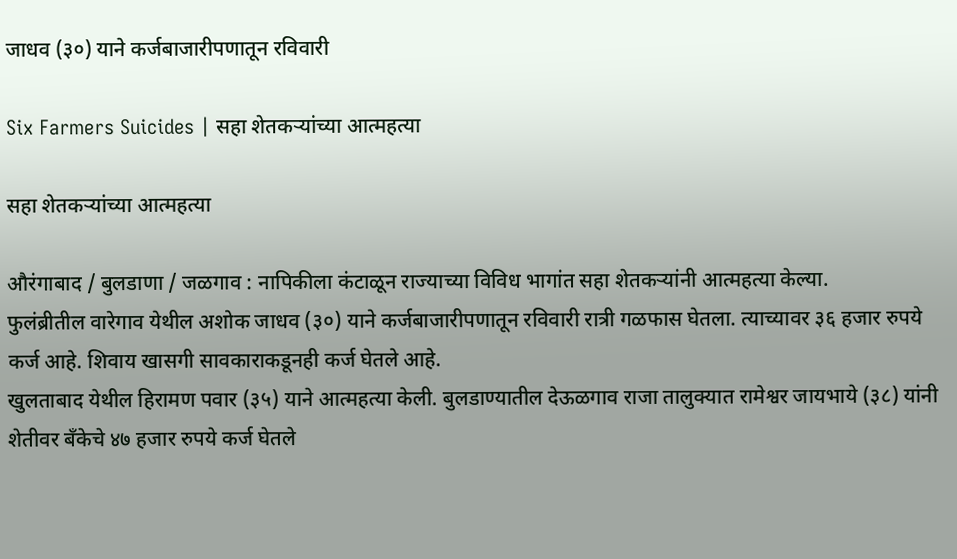जाधव (३०) याने कर्जबाजारीपणातून रविवारी

Six Farmers Suicides | सहा शेतकऱ्यांच्या आत्महत्या

सहा शेतकऱ्यांच्या आत्महत्या

औरंगाबाद / बुलडाणा / जळगाव : नापिकीला कंटाळून राज्याच्या विविध भागांत सहा शेतकऱ्यांनी आत्महत्या केल्या.
फुलंब्रीतील वारेगाव येथील अशोक जाधव (३०) याने कर्जबाजारीपणातून रविवारी रात्री गळफास घेतला. त्याच्यावर ३६ हजार रुपये कर्ज आहे. शिवाय खासगी सावकाराकडूनही कर्ज घेतले आहे.
खुलताबाद येथील हिरामण पवार (३५) याने आत्महत्या केली. बुलडाण्यातील देऊळगाव राजा तालुक्यात रामेश्वर जायभाये (३८) यांनी शेतीवर बँकेचे ४७ हजार रुपये कर्ज घेतले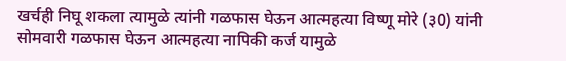खर्चही निघू शकला त्यामुळे त्यांनी गळफास घेऊन आत्महत्या विष्णू मोरे (३0) यांनी सोमवारी गळफास घेऊन आत्महत्या नापिकी कर्ज यामुळे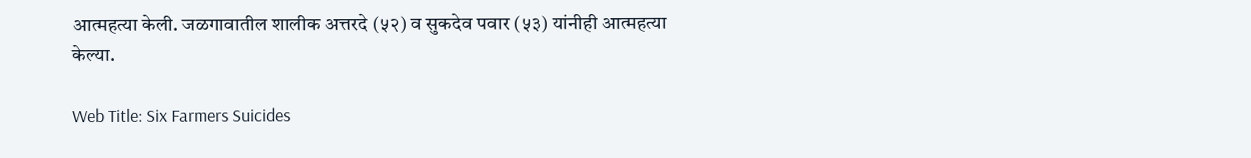आत्महत्या केली. जळगावातील शालीक अत्तरदे (५२) व सुकदेव पवार (५३) यांनीही आत्महत्या केल्या.

Web Title: Six Farmers Suicides